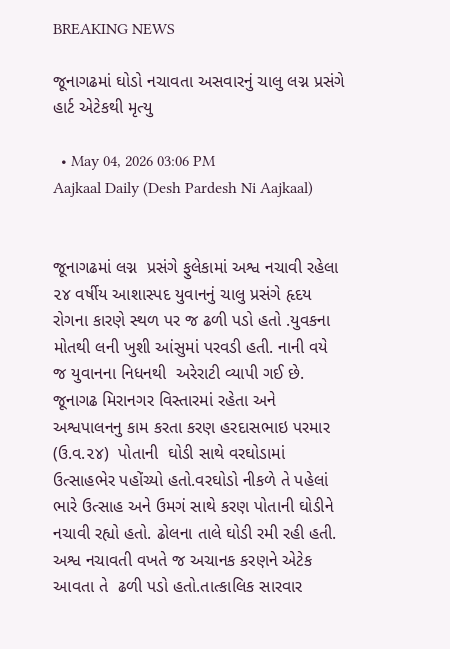BREAKING NEWS

જૂનાગઢમાં ઘોડો નચાવતા અસવારનું ચાલુ લગ્ન પ્રસંગે હાર્ટ એટેકથી મૃત્યુ

  • May 04, 2026 03:06 PM
Aajkaal Daily (Desh Pardesh Ni Aajkaal)


જૂનાગઢમાં લગ્ન  પ્રસંગે ફુલેકામાં અશ્વ નચાવી રહેલા ૨૪ વર્ષીય આશાસ્પદ યુવાનનું ચાલુ પ્રસંગે હૃદય રોગના કારણે સ્થળ પર જ ઢળી પડો હતો .યુવકના મોતથી લની ખુશી આંસુમાં પરવડી હતી. નાની વયે જ યુવાનના નિધનથી  અરેરાટી વ્યાપી ગઈ છે. જૂનાગઢ મિરાનગર વિસ્તારમાં રહેતા અને અશ્વપાલનનુ કામ કરતા કરણ હરદાસભાઇ પરમાર (ઉ.વ.૨૪)  પોતાની  ઘોડી સાથે વરઘોડામાં ઉત્સાહભેર પહોંચ્યો હતો.વરઘોડો નીકળે તે પહેલાં ભારે ઉત્સાહ અને ઉમગં સાથે કરણ પોતાની ઘોડીને નચાવી રહ્યો હતો. ઢોલના તાલે ઘોડી રમી રહી હતી. અશ્વ નચાવતી વખતે જ અચાનક કરણને એટેક આવતા તે  ઢળી પડો હતો.તાત્કાલિક સારવાર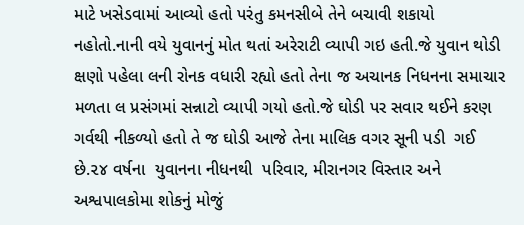માટે ખસેડવામાં આવ્યો હતો પરંતુ કમનસીબે તેને બચાવી શકાયો નહોતો.નાની વયે યુવાનનું મોત થતાં અરેરાટી વ્યાપી ગઇ હતી.જે યુવાન થોડી ક્ષણો પહેલા લની રોનક વધારી રહ્યો હતો તેના જ અચાનક નિધનના સમાચાર મળતા લ પ્રસંગમાં સન્નાટો વ્યાપી ગયો હતો.જે ઘોડી પર સવાર થઈને કરણ ગર્વથી નીકળ્યો હતો તે જ ઘોડી આજે તેના માલિક વગર સૂની પડી  ગઈ છે.૨૪ વર્ષના  યુવાનના નીધનથી  પરિવાર, મીરાનગર વિસ્તાર અને  અશ્વપાલકોમા શોકનું મોજું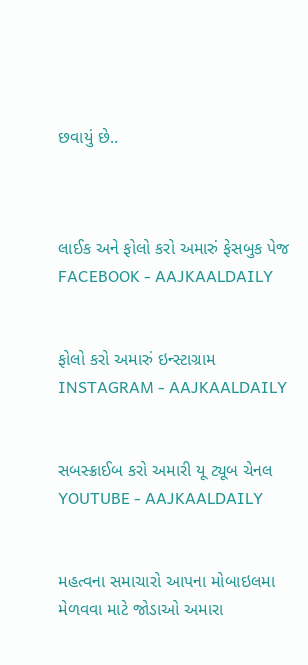છવાયું છે..



લાઈક અને ફોલો કરો અમારું ફેસબુક પેજ FACEBOOK - AAJKAALDAILY


ફોલો કરો અમારું ઇન્સ્ટાગ્રામ INSTAGRAM - AAJKAALDAILY


સબસ્ક્રાઈબ કરો અમારી યૂ ટ્યૂબ ચેનલ YOUTUBE - AAJKAALDAILY


મહત્વના સમાચારો આપના મોબાઇલમા મેળવવા માટે જોડાઓ અમારા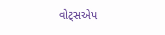વોટ્સએપ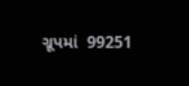ગ્રૂપમાં  99251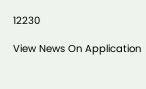12230

View News On Application